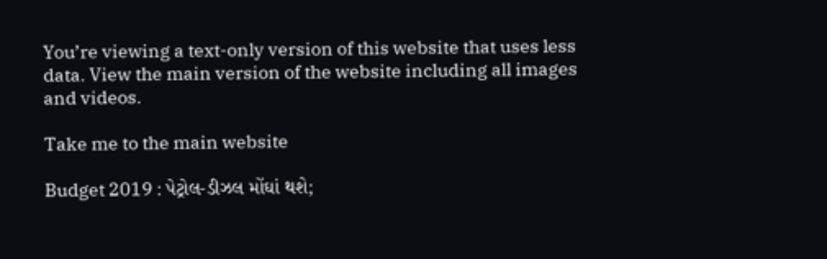You’re viewing a text-only version of this website that uses less data. View the main version of the website including all images and videos.

Take me to the main website

Budget 2019 : પેટ્રોલ-ડીઝલ મોંઘાં થશે;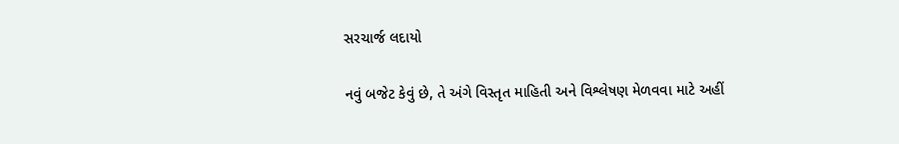સરચાર્જ લદાયો

નવું બજેટ કેવું છે, તે અંગે વિસ્તૃત માહિતી અને વિશ્લેષણ મેળવવા માટે અહીં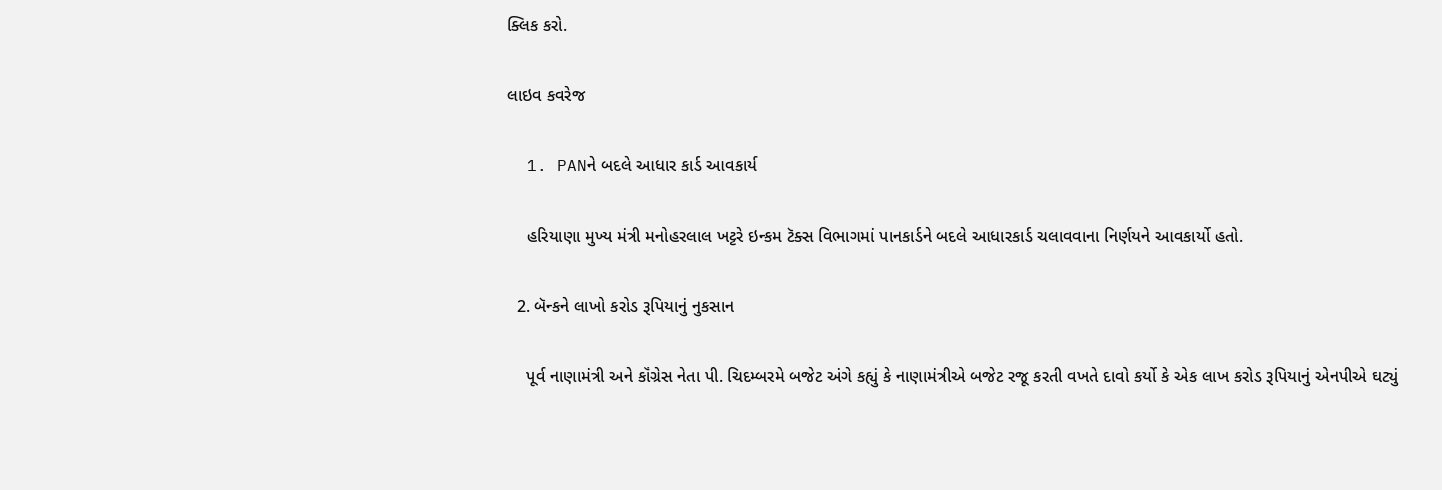ક્લિક કરો.

લાઇવ કવરેજ

  1. PANને બદલે આધાર કાર્ડ આવકાર્ય

    હરિયાણા મુખ્ય મંત્રી મનોહરલાલ ખટ્ટરે ઇન્કમ ટૅક્સ વિભાગમાં પાનકાર્ડને બદલે આધારકાર્ડ ચલાવવાના નિર્ણયને આવકાર્યો હતો.

  2. બૅન્કને લાખો કરોડ રૂપિયાનું નુકસાન

    પૂર્વ નાણામંત્રી અને કૉંગ્રેસ નેતા પી. ચિદમ્બરમે બજેટ અંગે કહ્યું કે નાણામંત્રીએ બજેટ રજૂ કરતી વખતે દાવો કર્યો કે એક લાખ કરોડ રૂપિયાનું એનપીએ ઘટ્યું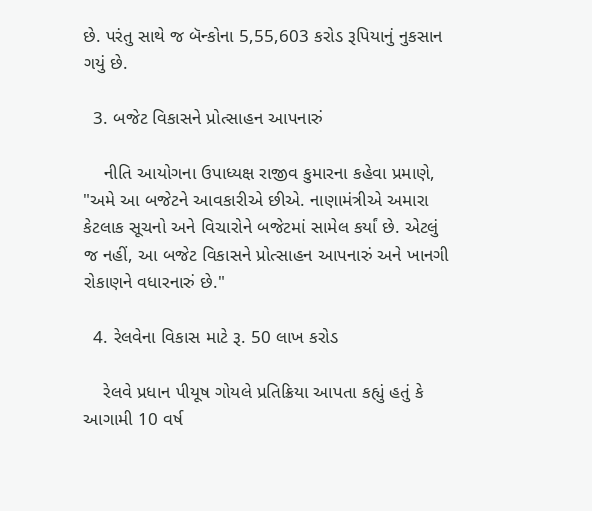છે. પરંતુ સાથે જ બૅન્કોના 5,55,603 કરોડ રૂપિયાનું નુકસાન ગયું છે.

  3. બજેટ વિકાસને પ્રોત્સાહન આપનારું

    નીતિ આયોગના ઉપાધ્યક્ષ રાજીવ કુમારના કહેવા પ્રમાણે, "અમે આ બજેટને આવકારીએ છીએ. નાણામંત્રીએ અમારા કેટલાક સૂચનો અને વિચારોને બજેટમાં સામેલ કર્યાં છે. એટલું જ નહીં, આ બજેટ વિકાસને પ્રોત્સાહન આપનારું અને ખાનગી રોકાણને વધારનારું છે."

  4. રેલવેના વિકાસ માટે રૂ. 50 લાખ કરોડ

    રેલવે પ્રધાન પીયૂષ ગોયલે પ્રતિક્રિયા આપતા કહ્યું હતું કે આગામી 10 વર્ષ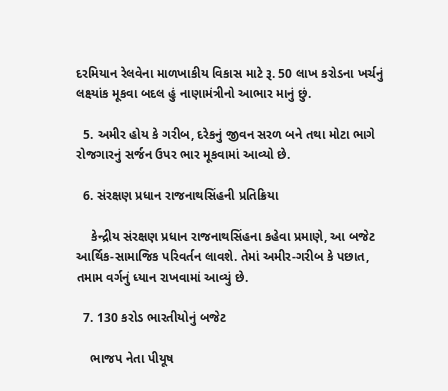દરમિયાન રેલવેના માળખાકીય વિકાસ માટે રૂ. 50 લાખ કરોડના ખર્ચનું લક્ષ્યાંક મૂકવા બદલ હું નાણામંત્રીનો આભાર માનું છું.

  5. અમીર હોય કે ગરીબ, દરેકનું જીવન સરળ બને તથા મોટા ભાગે રોજગારનું સર્જન ઉપર ભાર મૂકવામાં આવ્યો છે.

  6. સંરક્ષણ પ્રધાન રાજનાથસિંહની પ્રતિક્રિયા

    કેન્દ્રીય સંરક્ષણ પ્રધાન રાજનાથસિંહના કહેવા પ્રમાણે, આ બજેટ આર્થિક-સામાજિક પરિવર્તન લાવશે. તેમાં અમીર-ગરીબ કે પછાત, તમામ વર્ગનું ધ્યાન રાખવામાં આવ્યું છે.

  7. 130 કરોડ ભારતીયોનું બજેટ

    ભાજપ નેતા પીયૂષ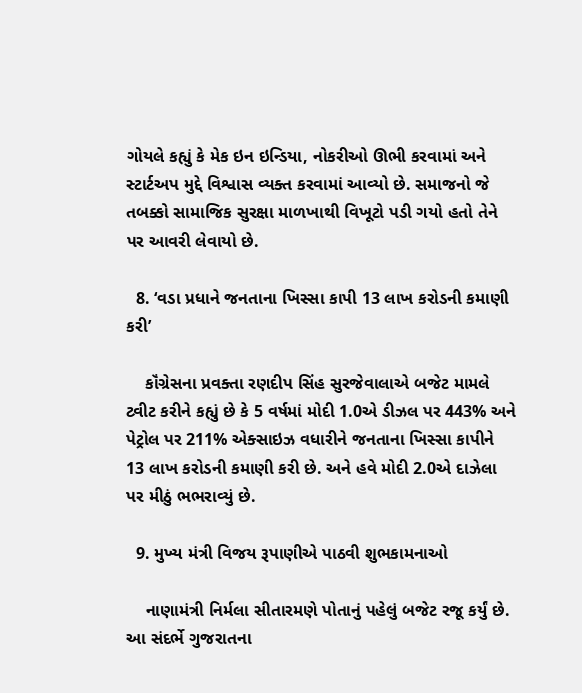ગોયલે કહ્યું કે મેક ઇન ઇન્ડિયા, નોકરીઓ ઊભી કરવામાં અને સ્ટાર્ટઅપ મુદ્દે વિશ્વાસ વ્યક્ત કરવામાં આવ્યો છે. સમાજનો જે તબક્કો સામાજિક સુરક્ષા માળખાથી વિખૂટો પડી ગયો હતો તેને પર આવરી લેવાયો છે.

  8. ‘વડા પ્રધાને જનતાના ખિસ્સા કાપી 13 લાખ કરોડની કમાણી કરી’

    કૉંગ્રેસના પ્રવક્તા રણદીપ સિંહ સુરજેવાલાએ બજેટ મામલે ટ્વીટ કરીને કહ્યું છે કે 5 વર્ષમાં મોદી 1.0એ ડીઝલ પર 443% અને પેટ્રોલ પર 211% એક્સાઇઝ વધારીને જનતાના ખિસ્સા કાપીને 13 લાખ કરોડની કમાણી કરી છે. અને હવે મોદી 2.0એ દાઝેલા પર મીઠું ભભરાવ્યું છે.

  9. મુખ્ય મંત્રી વિજય રૂપાણીએ પાઠવી શુભકામનાઓ

    નાણામંત્રી નિર્મલા સીતારમણે પોતાનું પહેલું બજેટ રજૂ કર્યું છે. આ સંદર્ભે ગુજરાતના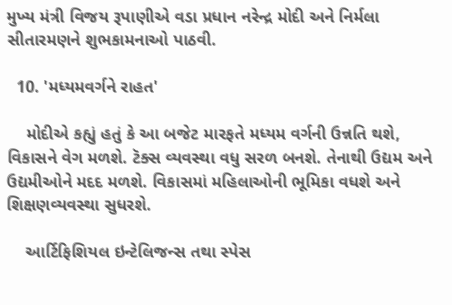મુખ્ય મંત્રી વિજય રૂપાણીએ વડા પ્રધાન નરેન્દ્ર મોદી અને નિર્મલા સીતારમણને શુભકામનાઓ પાઠવી.

  10. 'મધ્યમવર્ગને રાહત'

    મોદીએ કહ્યું હતું કે આ બજેટ મારફતે મધ્યમ વર્ગની ઉન્નતિ થશે, વિકાસને વેગ મળશે. ટૅક્સ વ્યવસ્થા વધુ સરળ બનશે. તેનાથી ઉદ્યમ અને ઉદ્યમીઓને મદદ મળશે. વિકાસમાં મહિલાઓની ભૂમિકા વધશે અને શિક્ષણવ્યવસ્થા સુધરશે.

    આર્ટિફિશિયલ ઇન્ટેલિજન્સ તથા સ્પેસ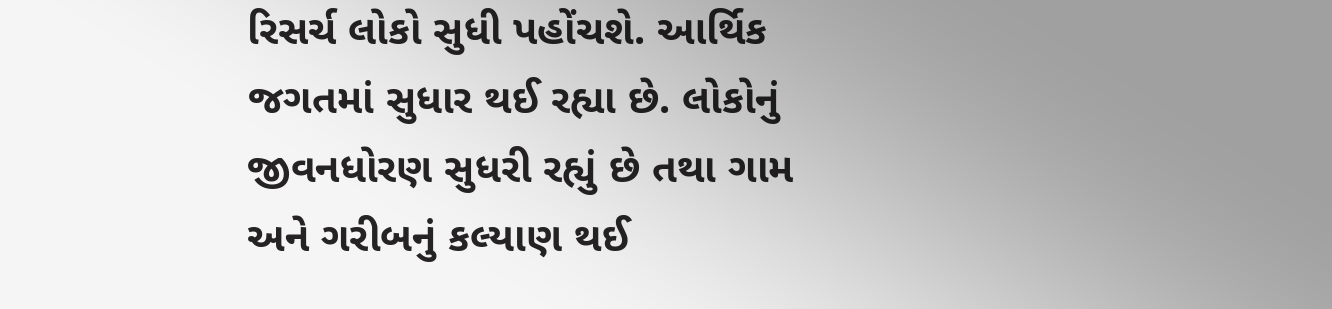રિસર્ચ લોકો સુધી પહોંચશે. આર્થિક જગતમાં સુધાર થઈ રહ્યા છે. લોકોનું જીવનધોરણ સુધરી રહ્યું છે તથા ગામ અને ગરીબનું કલ્યાણ થઈ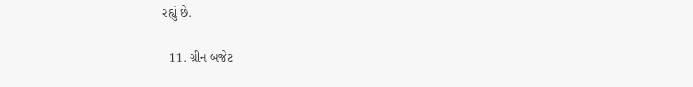રહ્યું છે.

  11. ગ્રીન બજેટ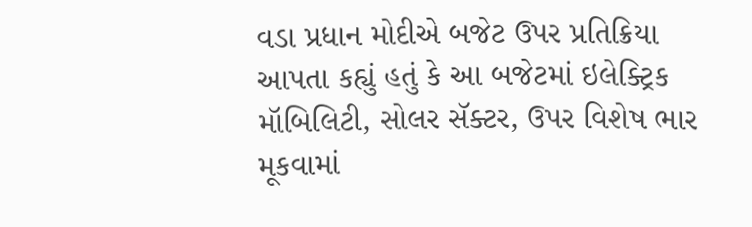વડા પ્રધાન મોદીએ બજેટ ઉપર પ્રતિક્રિયા આપતા કહ્યું હતું કે આ બજેટમાં ઇલેક્ટ્રિક મૉબિલિટી, સોલર સૅક્ટર, ઉપર વિશેષ ભાર મૂકવામાં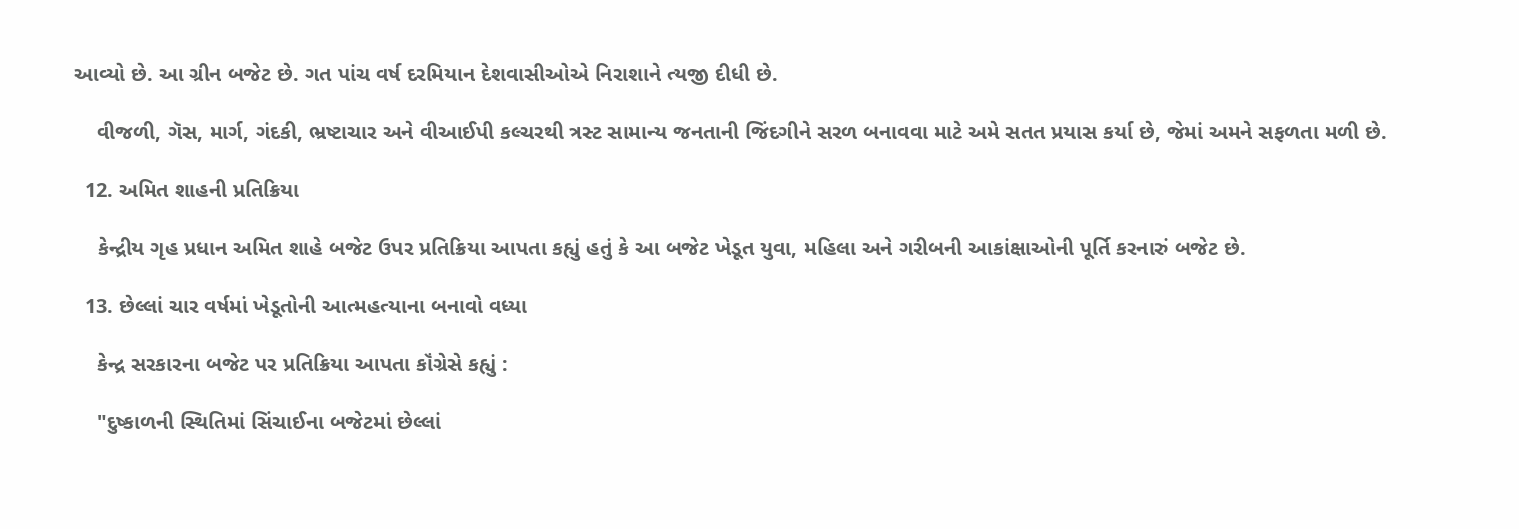આવ્યો છે. આ ગ્રીન બજેટ છે. ગત પાંચ વર્ષ દરમિયાન દેશવાસીઓએ નિરાશાને ત્યજી દીધી છે.

    વીજળી, ગૅસ, માર્ગ, ગંદકી, ભ્રષ્ટાચાર અને વીઆઈપી કલ્ચરથી ત્રસ્ટ સામાન્ય જનતાની જિંદગીને સરળ બનાવવા માટે અમે સતત પ્રયાસ કર્યા છે, જેમાં અમને સફળતા મળી છે.

  12. અમિત શાહની પ્રતિક્રિયા

    કેન્દ્રીય ગૃહ પ્રધાન અમિત શાહે બજેટ ઉપર પ્રતિક્રિયા આપતા કહ્યું હતું કે આ બજેટ ખેડૂત યુવા, મહિલા અને ગરીબની આકાંક્ષાઓની પૂર્તિ કરનારું બજેટ છે.

  13. છેલ્લાં ચાર વર્ષમાં ખેડૂતોની આત્મહત્યાના બનાવો વધ્યા

    કેન્દ્ર સરકારના બજેટ પર પ્રતિક્રિયા આપતા કૉંગ્રેસે કહ્યું :

    "દુષ્કાળની સ્થિતિમાં સિંચાઈના બજેટમાં છેલ્લાં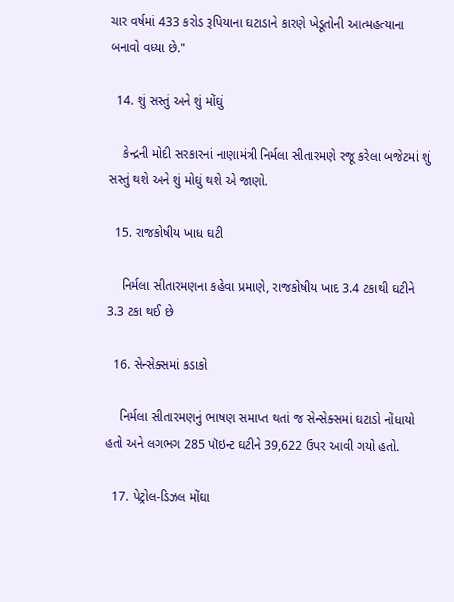ચાર વર્ષમાં 433 કરોડ રૂપિયાના ઘટાડાને કારણે ખેડૂતોની આત્મહત્યાના બનાવો વધ્યા છે."

  14. શું સસ્તું અને શું મોંઘું

    કેન્દ્રની મોદી સરકારનાં નાણામંત્રી નિર્મલા સીતારમણે રજૂ કરેલા બજેટમાં શું સસ્તું થશે અને શું મોઘું થશે એ જાણો.

  15. રાજકોષીય ખાધ ઘટી

    નિર્મલા સીતારમણના કહેવા પ્રમાણે, રાજકોષીય ખાદ 3.4 ટકાથી ઘટીને 3.3 ટકા થઈ છે

  16. સેન્સેક્સમાં કડાકો

    નિર્મલા સીતારમણનું ભાષણ સમાપ્ત થતાં જ સેન્સેક્સમાં ઘટાડો નોંધાયો હતો અને લગભગ 285 પૉઇન્ટ ઘટીને 39,622 ઉપર આવી ગયો હતો.

  17. પેટ્રોલ-ડિઝલ મોંઘા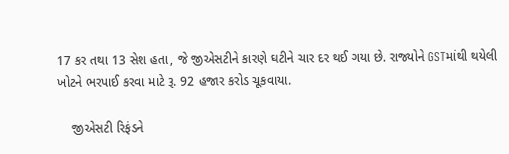17 કર તથા 13 સેશ હતા, જે જીએસટીને કારણે ઘટીને ચાર દર થઈ ગયા છે. રાજ્યોને GSTમાંથી થયેલી ખોટને ભરપાઈ કરવા માટે રૂ. 92 હજાર કરોડ ચૂકવાયા.

    જીએસટી રિફંડને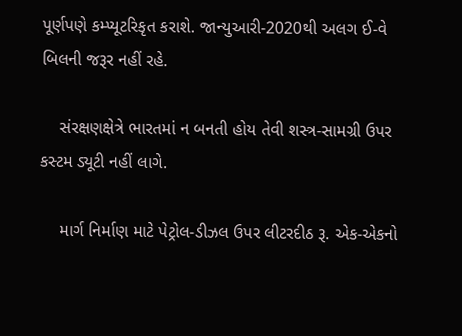પૂર્ણપણે કમ્પ્યૂટરિકૃત કરાશે. જાન્યુઆરી-2020થી અલગ ઈ-વે બિલની જરૂર નહીં રહે.

    સંરક્ષણક્ષેત્રે ભારતમાં ન બનતી હોય તેવી શસ્ત્ર-સામગ્રી ઉપર કસ્ટમ ડ્યૂટી નહીં લાગે.

    માર્ગ નિર્માણ માટે પેટ્રોલ-ડીઝલ ઉપર લીટરદીઠ રૂ. એક-એકનો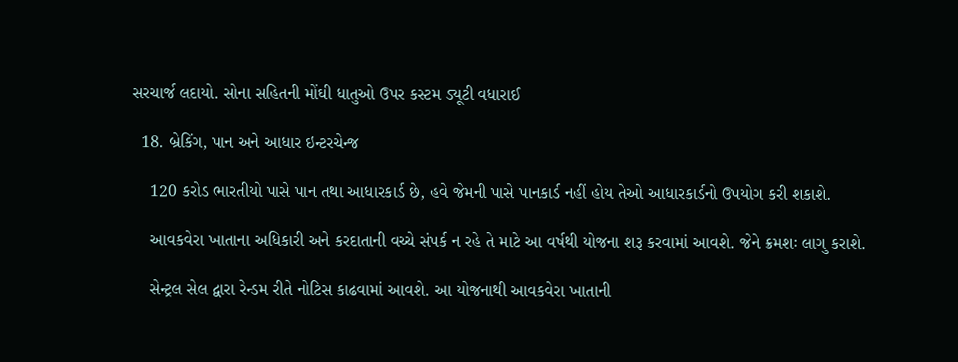સરચાર્જ લદાયો. સોના સહિતની મોંઘી ધાતુઓ ઉપર કસ્ટમ ડ્યૂટી વધારાઈ

  18. બ્રેકિંગ, પાન અને આધાર ઇન્ટરચેન્જ

    120 કરોડ ભારતીયો પાસે પાન તથા આધારકાર્ડ છે, હવે જેમની પાસે પાનકાર્ડ નહીં હોય તેઓ આધારકાર્ડનો ઉપયોગ કરી શકાશે.

    આવકવેરા ખાતાના અધિકારી અને કરદાતાની વચ્ચે સંપર્ક ન રહે તે માટે આ વર્ષથી યોજના શરૂ કરવામાં આવશે. જેને ક્રમશઃ લાગુ કરાશે.

    સેન્ટ્રલ સેલ દ્વારા રેન્ડમ રીતે નોટિસ કાઢવામાં આવશે. આ યોજનાથી આવકવેરા ખાતાની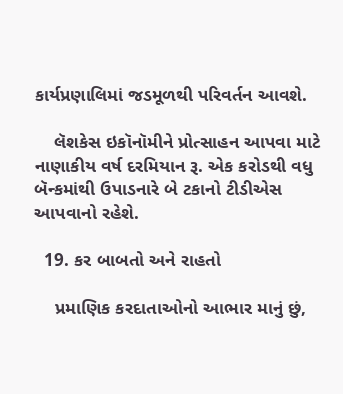કાર્યપ્રણાલિમાં જડમૂળથી પરિવર્તન આવશે.

    લૅશકેસ ઇકૉનૉમીને પ્રોત્સાહન આપવા માટે નાણાકીય વર્ષ દરમિયાન રૂ. એક કરોડથી વધુ બૅન્કમાંથી ઉપાડનારે બે ટકાનો ટીડીએસ આપવાનો રહેશે.

  19. કર બાબતો અને રાહતો

    પ્રમાણિક કરદાતાઓનો આભાર માનું છું,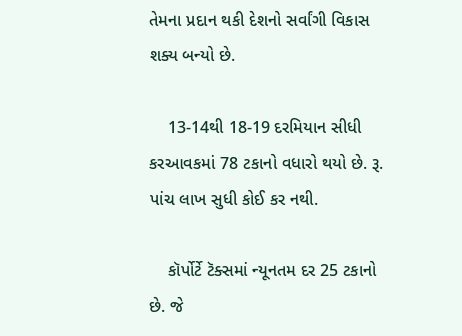તેમના પ્રદાન થકી દેશનો સર્વાંગી વિકાસ શક્ય બન્યો છે.

    13-14થી 18-19 દરમિયાન સીધી કરઆવકમાં 78 ટકાનો વધારો થયો છે. રૂ. પાંચ લાખ સુધી કોઈ કર નથી.

    કૉર્પોર્ટે ટૅક્સમાં ન્યૂનતમ દર 25 ટકાનો છે. જે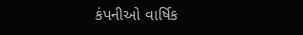કંપનીઓ વાર્ષિક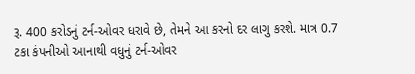રૂ. 400 કરોડનું ટર્ન-ઓવર ધરાવે છે, તેમને આ કરનો દર લાગુ કરશે. માત્ર 0.7 ટકા કંપનીઓ આનાથી વધુનું ટર્ન-ઓવર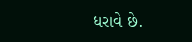ધરાવે છે.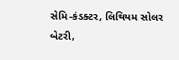સેમિ-કંડક્ટર, લિથિયમ સોલર બેટરી,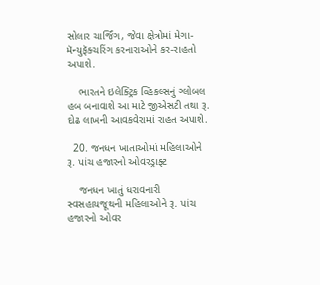સોલાર ચાર્જિંગ, જેવા ક્ષેત્રોમાં મેગા-મૅન્યુફૅક્ચરિંગ કરનારાઓને કર-રાહતો અપાશે.

    ભારતને ઇલેક્ટ્રિક વ્હિકલ્સનું ગ્લોબલ હબ બનાવાશે આ માટે જીએસટી તથા રૂ. દોઢ લાખની આવકવેરામાં રાહત અપાશે.

  20. જનધન ખાતાઓમાં મહિલાઓને રૂ. પાંચ હજારનો ઓવરડ્રાફ્ટ

    જનધન ખાતું ધરાવનારી સ્વસહાયજૂથની મહિલાઓને રૂ. પાંચ હજારનો ઓવર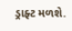ડ્રાફ્ટ મળશે.